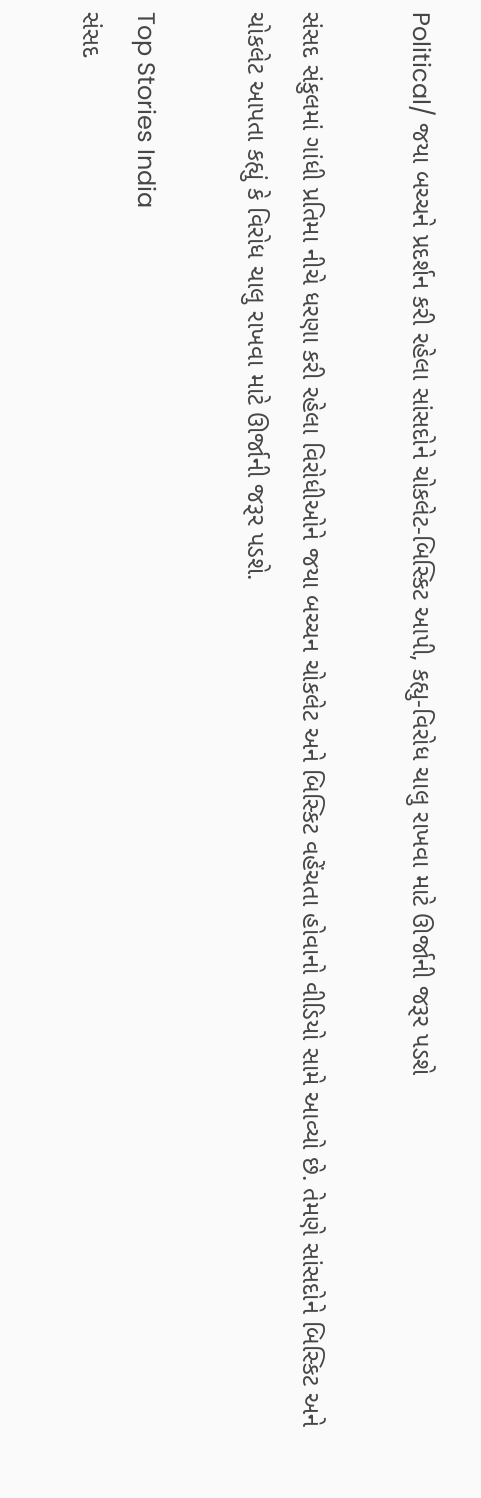Political/ જયા બચ્ચને પ્રદર્શન કરી રહેલા સાંસદોને ચોકલેટ-બિસ્કિટ આપી, કહ્યુ-વિરોધ ચાલુ રાખવા માટે ઊર્જાની જરૂર પડશે

સંસદ સંકુલમાં ગાંધી પ્રતિમા નીચે ધરણા કરી રહેલા વિરોધીઓને જયા બચ્ચન ચોકલેટ અને બિસ્કિટ વહેંચતા હોવાનો વીડિયો સામે આવ્યો છે. તેમણે સાંસદોને બિસ્કિટ અને ચોકલેટ આપતા કહ્યું કે વિરોધ ચાલુ રાખવા માટે ઊર્જાની જરૂર પડશે.

Top Stories India
સંસદ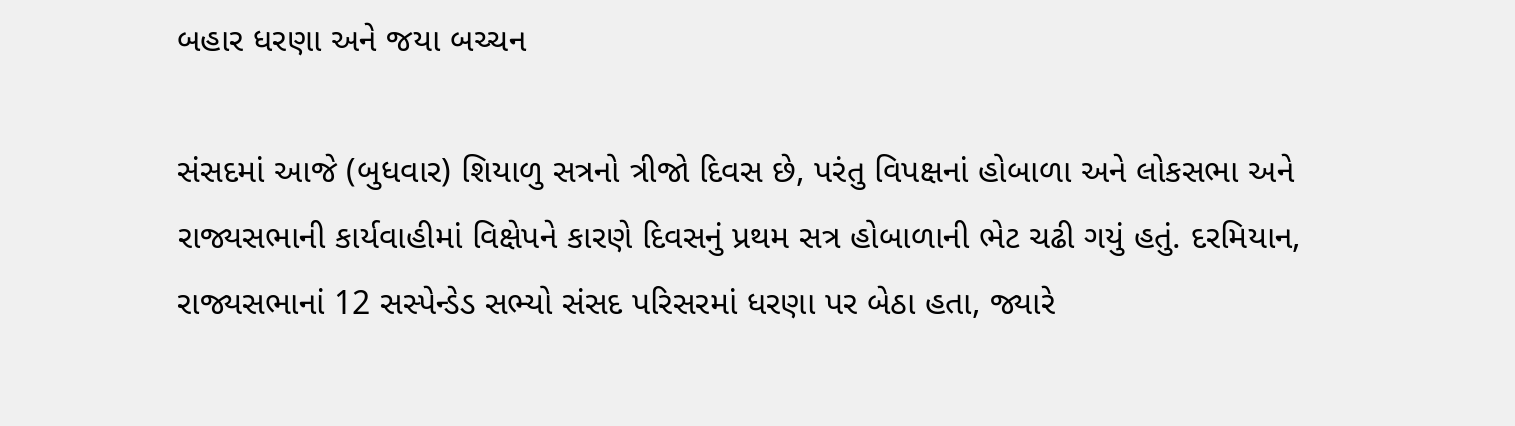બહાર ધરણા અને જયા બચ્ચન

સંસદમાં આજે (બુધવાર) શિયાળુ સત્રનો ત્રીજો દિવસ છે, પરંતુ વિપક્ષનાં હોબાળા અને લોકસભા અને રાજ્યસભાની કાર્યવાહીમાં વિક્ષેપને કારણે દિવસનું પ્રથમ સત્ર હોબાળાની ભેટ ચઢી ગયું હતું. દરમિયાન, રાજ્યસભાનાં 12 સસ્પેન્ડેડ સભ્યો સંસદ પરિસરમાં ધરણા પર બેઠા હતા, જ્યારે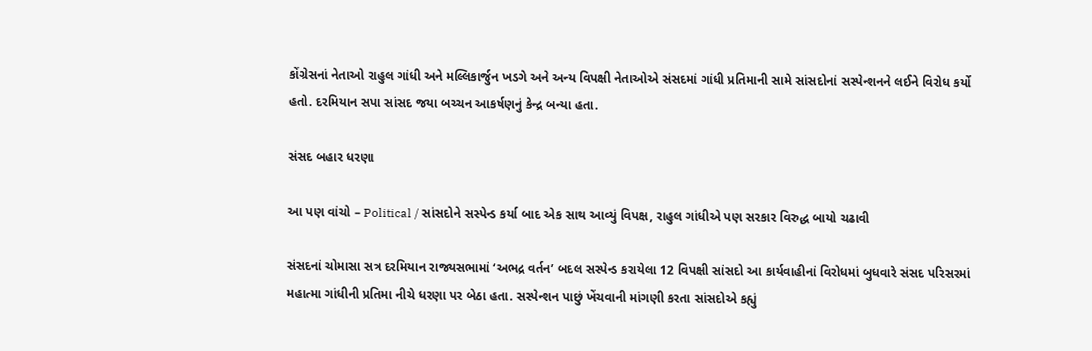કોંગ્રેસનાં નેતાઓ રાહુલ ગાંધી અને મલ્લિકાર્જુન ખડગે અને અન્ય વિપક્ષી નેતાઓએ સંસદમાં ગાંધી પ્રતિમાની સામે સાંસદોનાં સસ્પેન્શનને લઈને વિરોધ કર્યો હતો. દરમિયાન સપા સાંસદ જયા બચ્ચન આકર્ષણનું કેન્દ્ર બન્યા હતા.

સંસદ બહાર ધરણા

આ પણ વાંચો – Political / સાંસદોને સસ્પેન્ડ કર્યા બાદ એક સાથ આવ્યું વિપક્ષ, રાહુલ ગાંધીએ પણ સરકાર વિરુદ્ધ બાયો ચઢાવી

સંસદનાં ચોમાસા સત્ર દરમિયાન રાજ્યસભામાં ‘અભદ્ર વર્તન’ બદલ સસ્પેન્ડ કરાયેલા 12 વિપક્ષી સાંસદો આ કાર્યવાહીનાં વિરોધમાં બુધવારે સંસદ પરિસરમાં મહાત્મા ગાંધીની પ્રતિમા નીચે ધરણા પર બેઠા હતા. સસ્પેન્શન પાછું ખેંચવાની માંગણી કરતા સાંસદોએ કહ્યું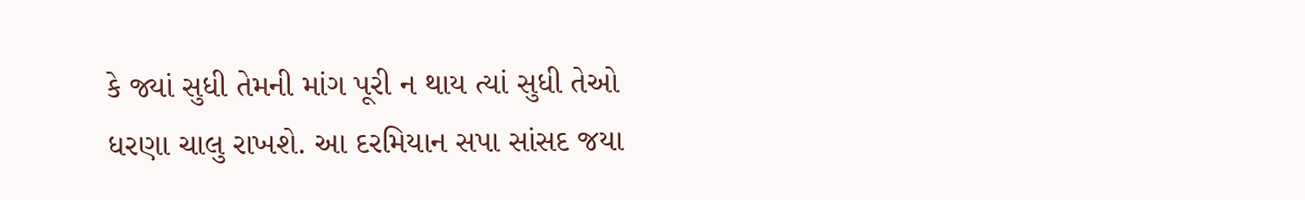કે જ્યાં સુધી તેમની માંગ પૂરી ન થાય ત્યાં સુધી તેઓ ધરણા ચાલુ રાખશે. આ દરમિયાન સપા સાંસદ જયા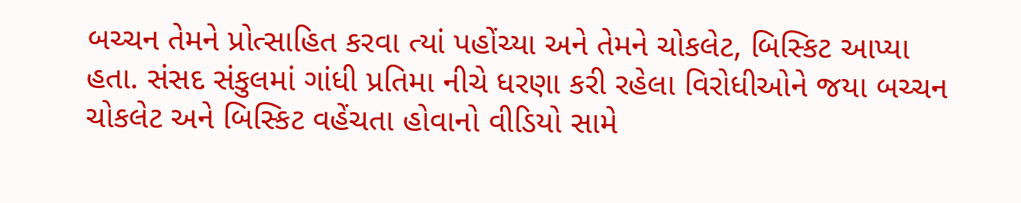બચ્ચન તેમને પ્રોત્સાહિત કરવા ત્યાં પહોંચ્યા અને તેમને ચોકલેટ, બિસ્કિટ આપ્યા હતા. સંસદ સંકુલમાં ગાંધી પ્રતિમા નીચે ધરણા કરી રહેલા વિરોધીઓને જયા બચ્ચન ચોકલેટ અને બિસ્કિટ વહેંચતા હોવાનો વીડિયો સામે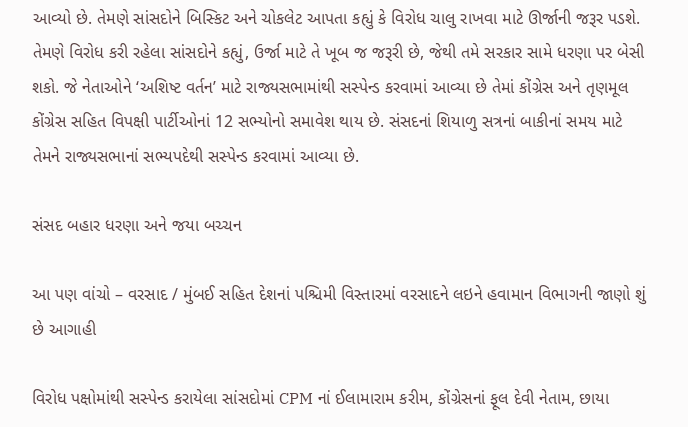આવ્યો છે. તેમણે સાંસદોને બિસ્કિટ અને ચોકલેટ આપતા કહ્યું કે વિરોધ ચાલુ રાખવા માટે ઊર્જાની જરૂર પડશે. તેમણે વિરોધ કરી રહેલા સાંસદોને કહ્યું, ઉર્જા માટે તે ખૂબ જ જરૂરી છે, જેથી તમે સરકાર સામે ધરણા પર બેસી શકો. જે નેતાઓને ‘અશિષ્ટ વર્તન’ માટે રાજ્યસભામાંથી સસ્પેન્ડ કરવામાં આવ્યા છે તેમાં કોંગ્રેસ અને તૃણમૂલ કોંગ્રેસ સહિત વિપક્ષી પાર્ટીઓનાં 12 સભ્યોનો સમાવેશ થાય છે. સંસદનાં શિયાળુ સત્રનાં બાકીનાં સમય માટે તેમને રાજ્યસભાનાં સભ્યપદેથી સસ્પેન્ડ કરવામાં આવ્યા છે.

સંસદ બહાર ધરણા અને જયા બચ્ચન

આ પણ વાંચો – વરસાદ / મુંબઈ સહિત દેશનાં પશ્ચિમી વિસ્તારમાં વરસાદને લઇને હવામાન વિભાગની જાણો શું છે આગાહી

વિરોધ પક્ષોમાંથી સસ્પેન્ડ કરાયેલા સાંસદોમાં CPM નાં ઈલામારામ કરીમ, કોંગ્રેસનાં ફૂલ દેવી નેતામ, છાયા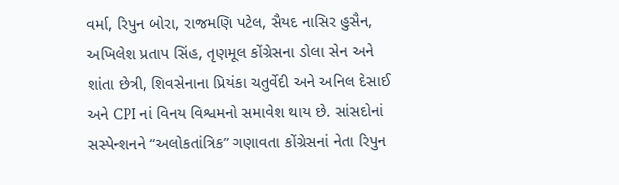વર્મા, રિપુન બોરા, રાજમણિ પટેલ, સૈયદ નાસિર હુસૈન, અખિલેશ પ્રતાપ સિંહ, તૃણમૂલ કોંગ્રેસના ડોલા સેન અને શાંતા છેત્રી, શિવસેનાના પ્રિયંકા ચતુર્વેદી અને અનિલ દેસાઈ અને CPI નાં વિનય વિશ્વમનો સમાવેશ થાય છે. સાંસદોનાં સસ્પેન્શનને “અલોકતાંત્રિક” ગણાવતા કોંગ્રેસનાં નેતા રિપુન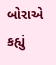બોરાએ કહ્યું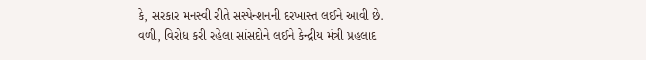કે, સરકાર મનસ્વી રીતે સસ્પેન્શનની દરખાસ્ત લઈને આવી છે. વળી, વિરોધ કરી રહેલા સાંસદોને લઈને કેન્દ્રીય મંત્રી પ્રહલાદ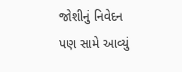જોશીનું નિવેદન પણ સામે આવ્યું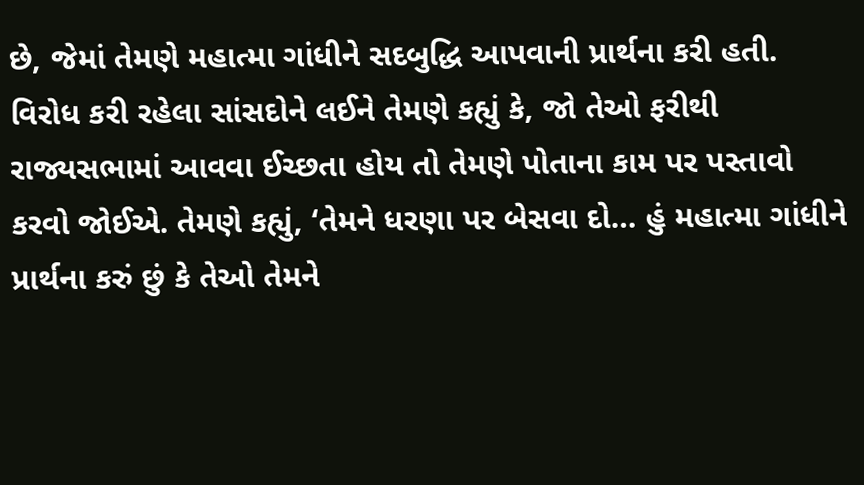છે, જેમાં તેમણે મહાત્મા ગાંધીને સદબુદ્ધિ આપવાની પ્રાર્થના કરી હતી. વિરોધ કરી રહેલા સાંસદોને લઈને તેમણે કહ્યું કે, જો તેઓ ફરીથી રાજ્યસભામાં આવવા ઈચ્છતા હોય તો તેમણે પોતાના કામ પર પસ્તાવો કરવો જોઈએ. તેમણે કહ્યું, ‘તેમને ધરણા પર બેસવા દો… હું મહાત્મા ગાંધીને પ્રાર્થના કરું છું કે તેઓ તેમને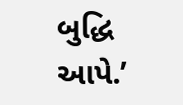બુદ્ધિ આપે.’